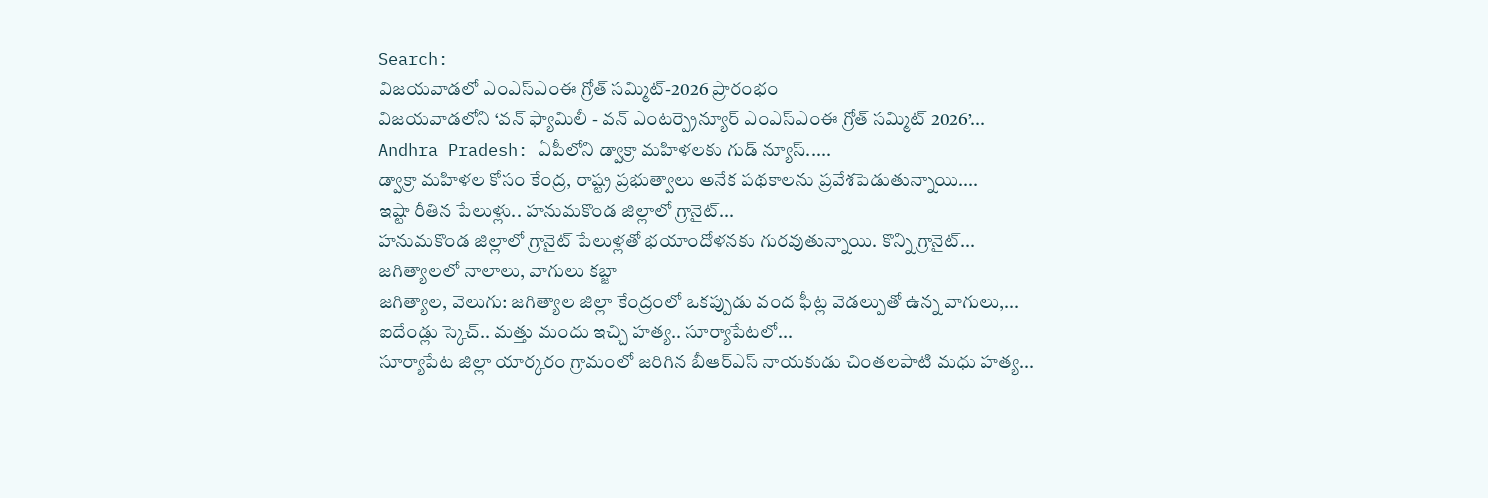Search:
విజయవాడలో ఎంఎస్ఎంఈ గ్రోత్ సమ్మిట్-2026 ప్రారంభం
విజయవాడలోని ‘వన్ ఫ్యామిలీ - వన్ ఎంటర్ప్రెన్యూర్ ఎంఎస్ఎంఈ గ్రోత్ సమ్మిట్ 2026’...
Andhra Pradesh: ఏపీలోని డ్వాక్రా మహిళలకు గుడ్ న్యూస్.....
డ్వాక్రా మహిళల కోసం కేంద్ర, రాష్ట్ర ప్రభుత్వాలు అనేక పథకాలను ప్రవేశపెడుతున్నాయి....
ఇష్టా రీతిన పేలుళ్లు.. హనుమకొండ జిల్లాలో గ్రానైట్...
హనుమకొండ జిల్లాలో గ్రానైట్ పేలుళ్లతో భయాందోళనకు గురవుతున్నాయి. కొన్ని గ్రానైట్...
జగిత్యాలలో నాలాలు, వాగులు కబ్జా
జగిత్యాల, వెలుగు: జగిత్యాల జిల్లా కేంద్రంలో ఒకప్పుడు వంద ఫీట్ల వెడల్పుతో ఉన్న వాగులు,...
ఐదేండ్లు స్కెచ్.. మత్తు మందు ఇచ్చి హత్య.. సూర్యాపేటలో...
సూర్యాపేట జిల్లా యార్కరం గ్రామంలో జరిగిన బీఆర్ఎస్ నాయకుడు చింతలపాటి మధు హత్య...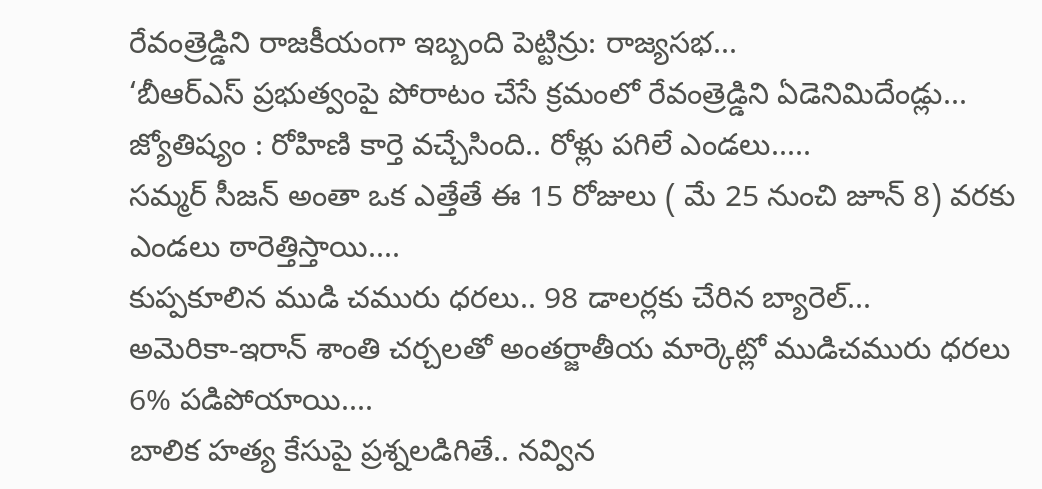రేవంత్రెడ్డిని రాజకీయంగా ఇబ్బంది పెట్టిన్రు: రాజ్యసభ...
‘బీఆర్ఎస్ ప్రభుత్వంపై పోరాటం చేసే క్రమంలో రేవంత్రెడ్డిని ఏడెనిమిదేండ్లు...
జ్యోతిష్యం : రోహిణి కార్తె వచ్చేసింది.. రోళ్లు పగిలే ఎండలు.....
సమ్మర్ సీజన్ అంతా ఒక ఎత్తేతే ఈ 15 రోజులు ( మే 25 నుంచి జూన్ 8) వరకు ఎండలు ఠారెత్తిస్తాయి....
కుప్పకూలిన ముడి చమురు ధరలు.. 98 డాలర్లకు చేరిన బ్యారెల్...
అమెరికా-ఇరాన్ శాంతి చర్చలతో అంతర్జాతీయ మార్కెట్లో ముడిచమురు ధరలు 6% పడిపోయాయి....
బాలిక హత్య కేసుపై ప్రశ్నలడిగితే.. నవ్విన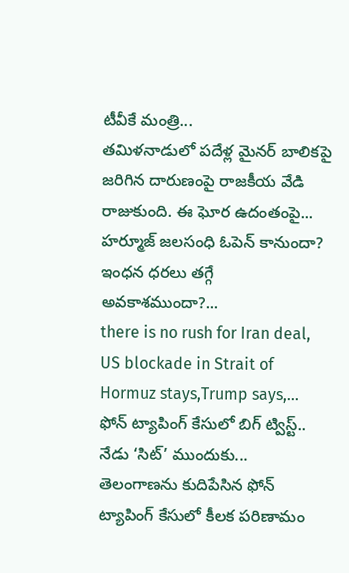టీవీకే మంత్రి...
తమిళనాడులో పదేళ్ల మైనర్ బాలికపై జరిగిన దారుణంపై రాజకీయ వేడి రాజుకుంది. ఈ ఘోర ఉదంతంపై...
హర్మూజ్ జలసంధి ఓపెన్ కానుందా? ఇంధన ధరలు తగ్గే అవకాశముందా?...
there is no rush for Iran deal, US blockade in Strait of Hormuz stays,Trump says,...
ఫోన్ ట్యాపింగ్ కేసులో బిగ్ ట్విస్ట్.. నేడు ‘సిట్’ ముందుకు...
తెలంగాణను కుదిపేసిన ఫోన్ ట్యాపింగ్ కేసులో కీలక పరిణామం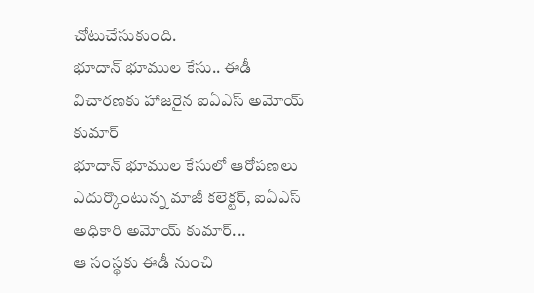చోటుచేసుకుంది.
భూదాన్ భూముల కేసు.. ఈడీ విచారణకు హాజరైన ఐఏఎస్ అమోయ్ కుమార్
భూదాన్ భూముల కేసులో ఆరోపణలు ఎదుర్కొంటున్న మాజీ కలెక్టర్, ఐఏఎస్ అధికారి అమోయ్ కుమార్...
ఆ సంస్థకు ఈడీ నుంచి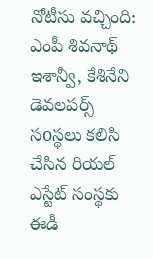నోటీసు వచ్చింది: ఎంపీ శివనాథ్
ఇశాన్వీ, కేశినేని డెవలపర్స్ సoస్థలు కలిసి చేసిన రియల్ ఎస్టేట్ సంస్థకు ఈడీ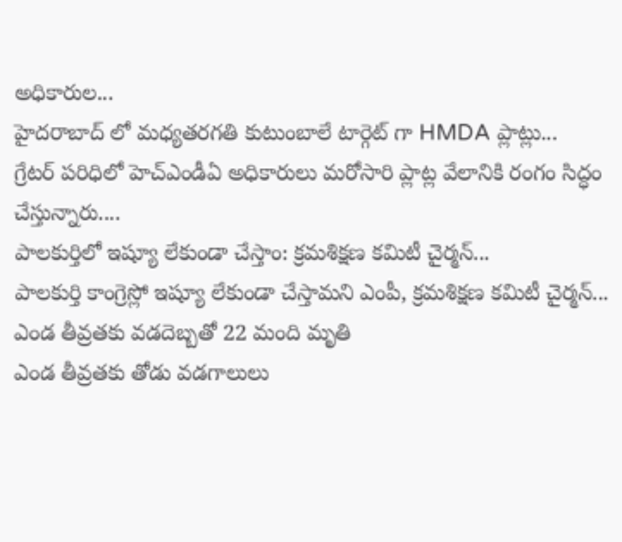అధికారుల...
హైదరాబాద్ లో మధ్యతరగతి కుటుంబాలే టార్గెట్ గా HMDA ప్లాట్లు...
గ్రేటర్ పరిధిలో హెచ్ఎండీఏ అధికారులు మరోసారి ప్లాట్ల వేలానికి రంగం సిద్ధం చేస్తున్నారు....
పాలకుర్తిలో ఇష్యూ లేకుండా చేస్తాం: క్రమశిక్షణ కమిటీ చైర్మన్...
పాలకుర్తి కాంగ్రెస్లో ఇష్యూ లేకుండా చేస్తామని ఎంపీ, క్రమశిక్షణ కమిటీ చైర్మన్...
ఎండ తీవ్రతకు వడదెబ్బతో 22 మంది మృతి
ఎండ తీవ్రతకు తోడు వడగాలులు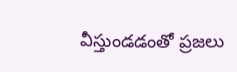వీస్తుండడంతో ప్రజలు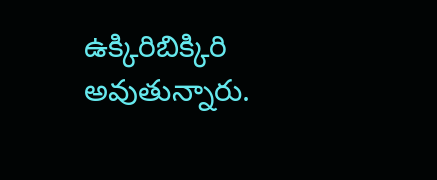ఉక్కిరిబిక్కిరి అవుతున్నారు.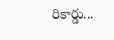రికార్డు...